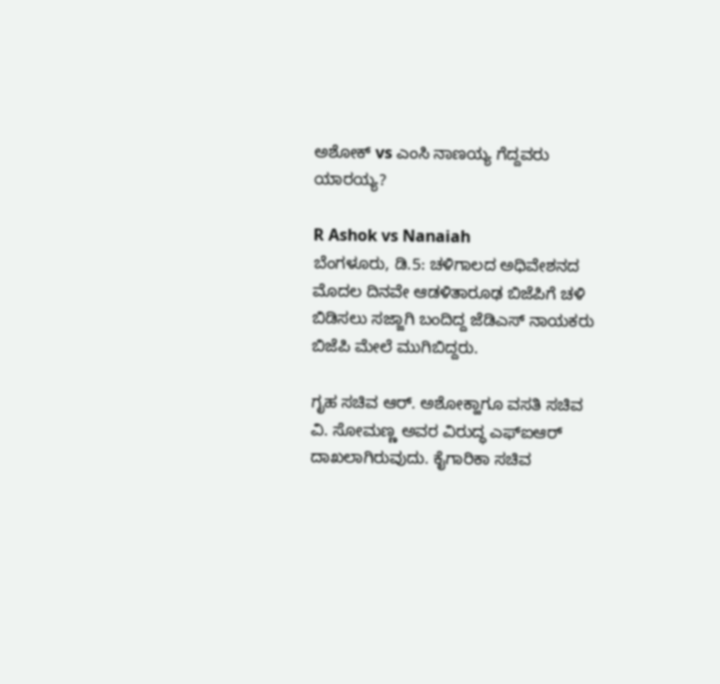ಅಶೋಕ್ vs ಎಂಸಿ ನಾಣಯ್ಯ ಗೆದ್ದವರು ಯಾರಯ್ಯ?

R Ashok vs Nanaiah
ಬೆಂಗಳೂರು, ಡಿ.5: ಚಳಿಗಾಲದ ಅಧಿವೇಶನದ ಮೊದಲ ದಿನವೇ ಆಡಳಿತಾರೂಢ ಬಿಜೆಪಿಗೆ ಚಳಿ ಬಿಡಿಸಲು ಸಜ್ಜಾಗಿ ಬಂದಿದ್ದ ಜೆಡಿಎಸ್ ನಾಯಕರು ಬಿಜೆಪಿ ಮೇಲೆ ಮುಗಿಬಿದ್ದರು.

ಗೃಹ ಸಚಿವ ಆರ್. ಅಶೋಕ್ಹಾಗೂ ವಸತಿ ಸಚಿವ ವಿ. ಸೋಮಣ್ಣ ಅವರ ವಿರುದ್ಧ ಎಫ್‌ಐ‌ಆರ್ ದಾಖಲಾಗಿರುವುದು. ಕೈಗಾರಿಕಾ ಸಚಿವ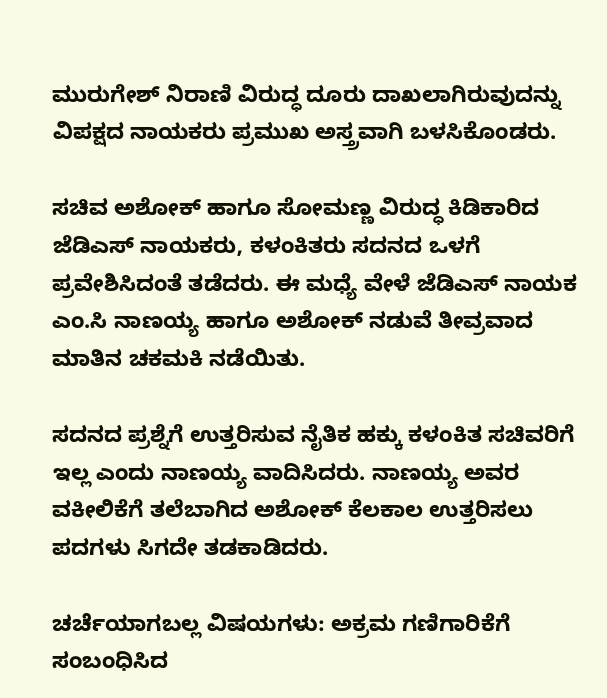ಮುರುಗೇಶ್ ನಿರಾಣಿ ವಿರುದ್ಧ ದೂರು ದಾಖಲಾಗಿರುವುದನ್ನು ವಿಪಕ್ಷದ ನಾಯಕರು ಪ್ರಮುಖ ಅಸ್ತ್ರವಾಗಿ ಬಳಸಿಕೊಂಡರು.

ಸಚಿವ ಅಶೋಕ್ ಹಾಗೂ ಸೋಮಣ್ಣ ವಿರುದ್ಧ ಕಿಡಿಕಾರಿದ ಜೆಡಿಎಸ್ ನಾಯಕರು, ಕಳಂಕಿತರು ಸದನದ ಒಳಗೆ ಪ್ರವೇಶಿಸಿದಂತೆ ತಡೆದರು. ಈ ಮಧ್ಯೆ ವೇಳೆ ಜೆಡಿ‌ಎಸ್ ನಾಯಕ ಎಂ.ಸಿ ನಾಣಯ್ಯ ಹಾಗೂ ಅಶೋಕ್ ನಡುವೆ ತೀವ್ರವಾದ ಮಾತಿನ ಚಕಮಕಿ ನಡೆಯಿತು.

ಸದನದ ಪ್ರಶ್ನೆಗೆ ಉತ್ತರಿಸುವ ನೈತಿಕ ಹಕ್ಕು ಕಳಂಕಿತ ಸಚಿವರಿಗೆ ಇಲ್ಲ ಎಂದು ನಾಣಯ್ಯ ವಾದಿಸಿದರು. ನಾಣಯ್ಯ ಅವರ ವಕೀಲಿಕೆಗೆ ತಲೆಬಾಗಿದ ಅಶೋಕ್ ಕೆಲಕಾಲ ಉತ್ತರಿಸಲು ಪದಗಳು ಸಿಗದೇ ತಡಕಾಡಿದರು.

ಚರ್ಚೆಯಾಗಬಲ್ಲ ವಿಷಯಗಳು: ಅಕ್ರಮ ಗಣಿಗಾರಿಕೆಗೆ ಸಂಬಂಧಿಸಿದ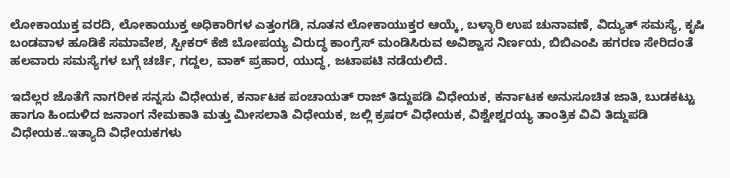ಲೋಕಾಯುಕ್ತ ವರದಿ, ಲೋಕಾಯುಕ್ತ ಅಧಿಕಾರಿಗಳ ಎತ್ತಂಗಡಿ, ನೂತನ ಲೋಕಾಯುಕ್ತರ ಆಯ್ಕೆ, ಬಳ್ಳಾರಿ ಉಪ ಚುನಾವಣೆ, ವಿದ್ಯುತ್ ಸಮಸ್ಯೆ, ಕೃಷಿ ಬಂಡವಾಳ ಹೂಡಿಕೆ ಸಮಾವೇಶ, ಸ್ಪೀಕರ್ ಕೆಜಿ ಬೋಪಯ್ಯ ವಿರುದ್ಧ ಕಾಂಗ್ರೆಸ್ ಮಂಡಿಸಿರುವ ಅವಿಶ್ವಾಸ ನಿರ್ಣಯ, ಬಿಬಿಎಂಪಿ ಹಗರಣ ಸೇರಿದಂತೆ ಹಲವಾರು ಸಮಸ್ಯೆಗಳ ಬಗ್ಗೆ ಚರ್ಚೆ, ಗದ್ದಲ, ವಾಕ್ ಪ್ರಹಾರ, ಯುದ್ಧ, ಜಟಾಪಟಿ ನಡೆಯಲಿದೆ.

ಇದೆಲ್ಲರ ಜೊತೆಗೆ ನಾಗರೀಕ ಸನ್ನಸು ವಿಧೇಯಕ, ಕರ್ನಾಟಕ ಪಂಚಾಯತ್ ರಾಜ್ ತಿದ್ದುಪಡಿ ವಿಧೇಯಕ, ಕರ್ನಾಟಕ ಅನುಸೂಚಿತ ಜಾತಿ, ಬುಡಕಟ್ಟು ಹಾಗೂ ಹಿಂದುಳಿದ ಜನಾಂಗ ನೇಮಕಾತಿ ಮತ್ತು ಮೀಸಲಾತಿ ವಿಧೇಯಕ, ಜಲ್ಲಿ ಕ್ರಷರ್ ವಿಧೇಯಕ, ವಿಶ್ವೇಶ್ವರಯ್ಯ ತಾಂತ್ರಿಕ ವಿವಿ ತಿದ್ದುಪಡಿ ವಿಧೇಯಕ..ಇತ್ಯಾದಿ ವಿಧೇಯಕಗಳು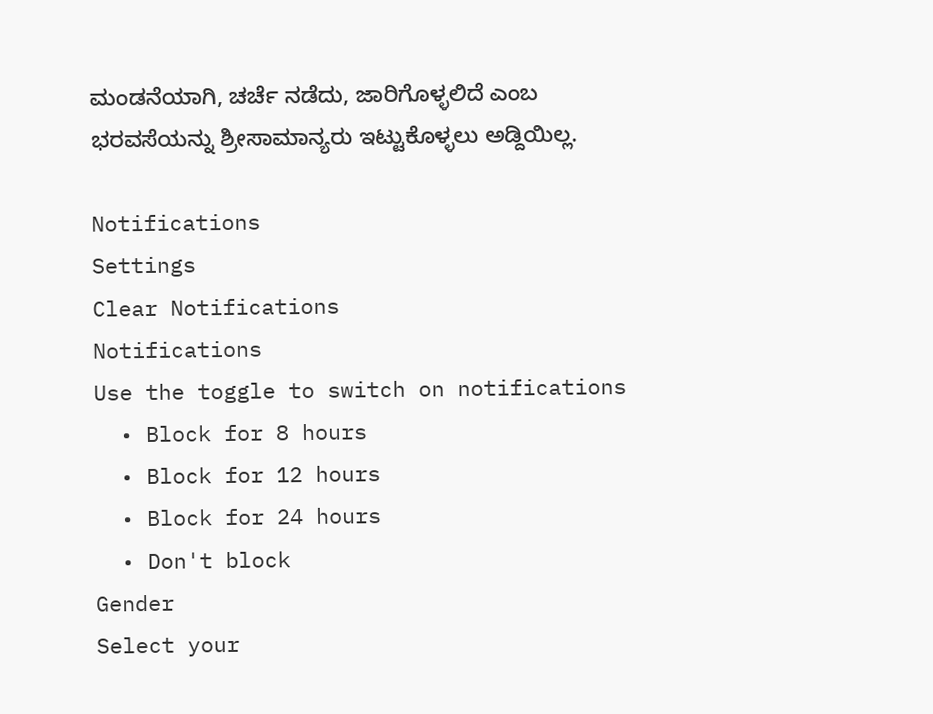ಮಂಡನೆಯಾಗಿ, ಚರ್ಚೆ ನಡೆದು, ಜಾರಿಗೊಳ್ಳಲಿದೆ ಎಂಬ ಭರವಸೆಯನ್ನು ಶ್ರೀಸಾಮಾನ್ಯರು ಇಟ್ಟುಕೊಳ್ಳಲು ಅಡ್ದಿಯಿಲ್ಲ.

Notifications
Settings
Clear Notifications
Notifications
Use the toggle to switch on notifications
  • Block for 8 hours
  • Block for 12 hours
  • Block for 24 hours
  • Don't block
Gender
Select your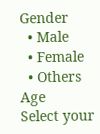Gender
  • Male
  • Female
  • Others
Age
Select your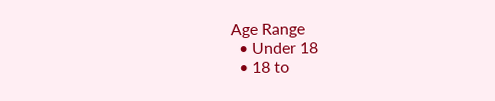Age Range
  • Under 18
  • 18 to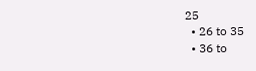25
  • 26 to 35
  • 36 to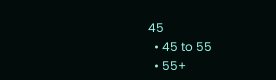45
  • 45 to 55
  • 55+